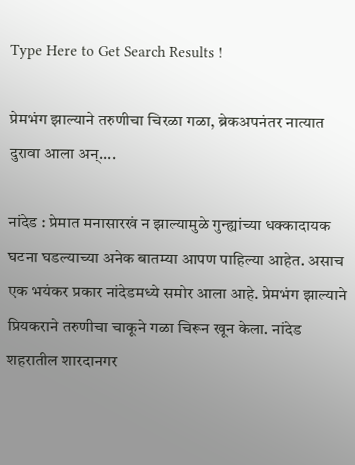Type Here to Get Search Results !

प्रेमभंग झाल्याने तरुणीचा चिरळा गळा, ब्रेकअपनंतर नात्यात दुरावा आला अन्....

नांदेड : प्रेमात मनासारखं न झाल्यामुळे गुन्ह्यांच्या धक्कादायक घटना घडल्याच्या अनेक बातम्या आपण पाहिल्या आहेत. असाच एक भयंकर प्रकार नांदेडमध्ये समोर आला आहे. प्रेमभंग झाल्याने प्रियकराने तरुणीचा चाकूने गळा चिरून खून केला. नांदेड शहरातील शारदानगर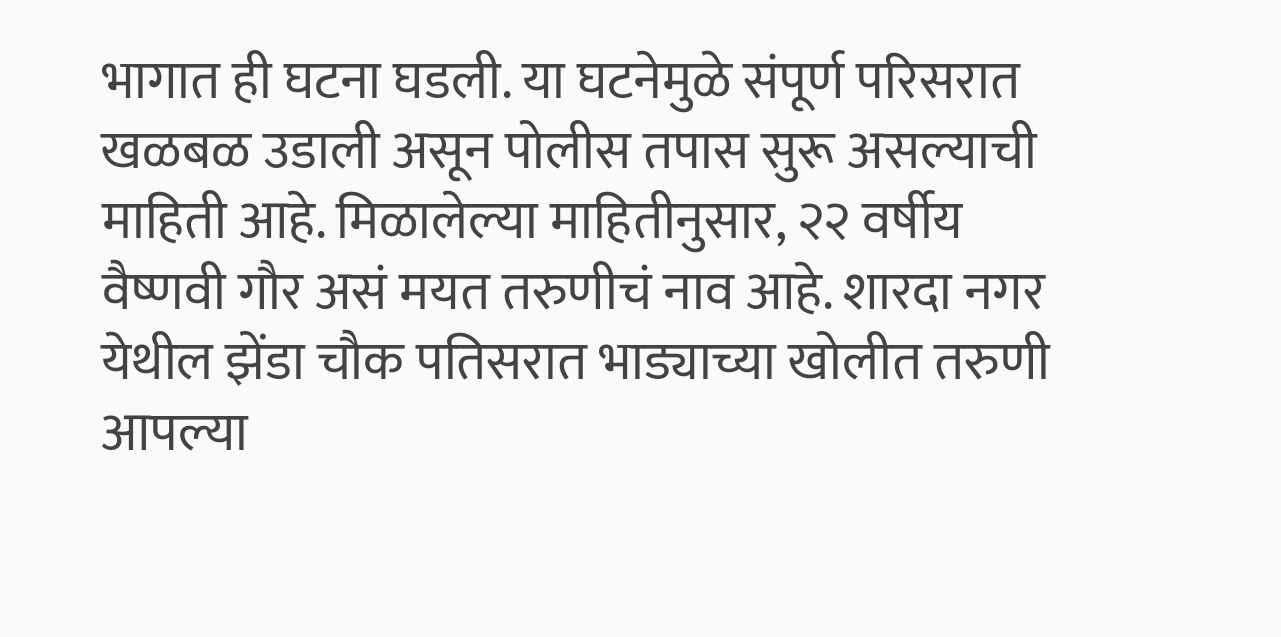भागात ही घटना घडली. या घटनेमुळे संपूर्ण परिसरात खळबळ उडाली असून पोलीस तपास सुरू असल्याची माहिती आहे. मिळालेल्या माहितीनुसार, २२ वर्षीय वैष्णवी गौर असं मयत तरुणीचं नाव आहे. शारदा नगर येथील झेंडा चौक पतिसरात भाड्याच्या खोलीत तरुणी आपल्या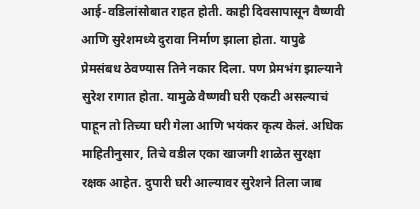आई-वडिलांसोबात राहत होती. काही दिवसापासून वैष्णवी आणि सुरेशमध्ये दुरावा निर्माण झाला होता. यापुढे प्रेमसंबध ठेवण्यास तिने नकार दिला. पण प्रेमभंग झाल्याने सुरेश रागात होता. यामुळे वैष्णवी घरी एकटी असल्याचं पाहून तो तिच्या घरी गेला आणि भयंकर कृत्य केलं. अधिक माहितीनुसार, तिचे वडील एका खाजगी शाळेत सुरक्षा रक्षक आहेत. दुपारी घरी आल्यावर सुरेशने तिला जाब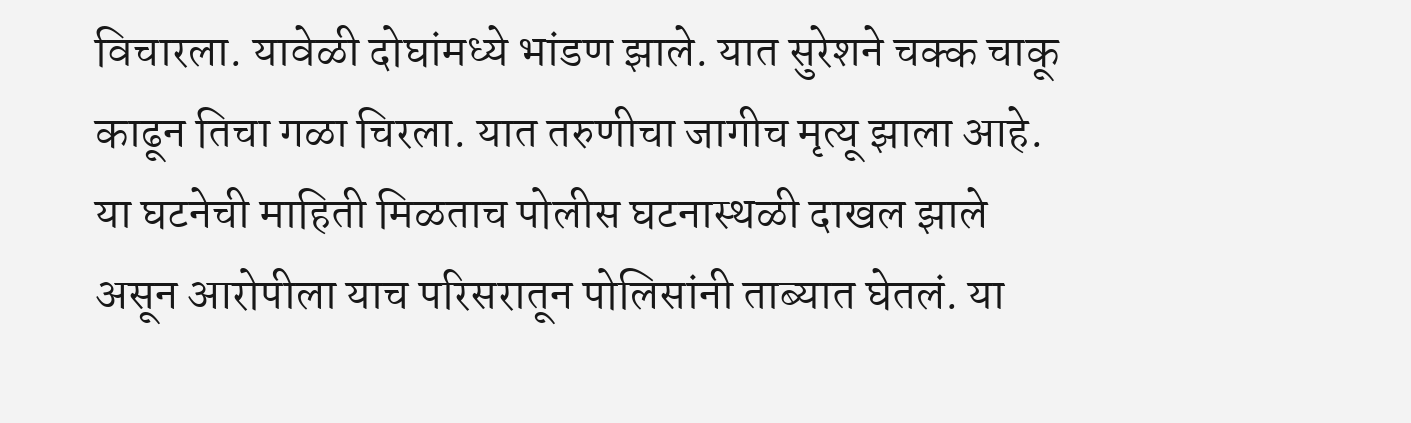विचारला. यावेळी दोघांमध्ये भांडण झाले. यात सुरेशने चक्क चाकू काढून तिचा गळा चिरला. यात तरुणीचा जागीच मृत्यू झाला आहे. या घटनेची माहिती मिळताच पोलीस घटनास्थळी दाखल झाले असून आरोपीला याच परिसरातून पोलिसांनी ताब्यात घेतलं. या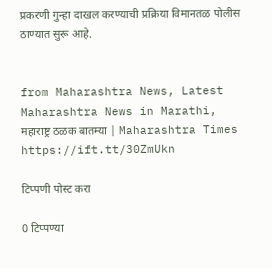प्रकरणी गुन्हा दाखल करण्याची प्रक्रिया विमानतळ पोलीस ठाण्यात सुरू आहे.


from Maharashtra News, Latest Maharashtra News in Marathi, महाराष्ट्र ठळक बातम्या | Maharashtra Times https://ift.tt/30ZmUkn

टिप्पणी पोस्ट करा

0 टिप्पण्या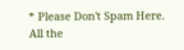* Please Don't Spam Here. All the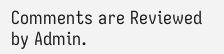Comments are Reviewed by Admin.